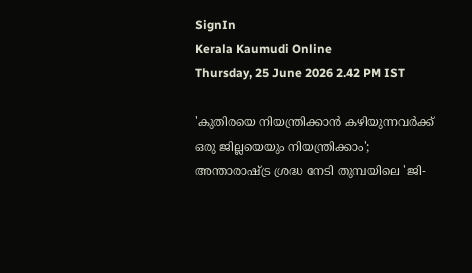SignIn
Kerala Kaumudi Online
Thursday, 25 June 2026 2.42 PM IST

'കുതിരയെ നിയന്ത്രിക്കാൻ കഴിയുന്നവർക്ക് ഒരു ജില്ലയെയും നിയന്ത്രിക്കാം'; അന്താരാഷ്ട്ര ശ്രദ്ധ നേടി തുമ്പയിലെ 'ജി-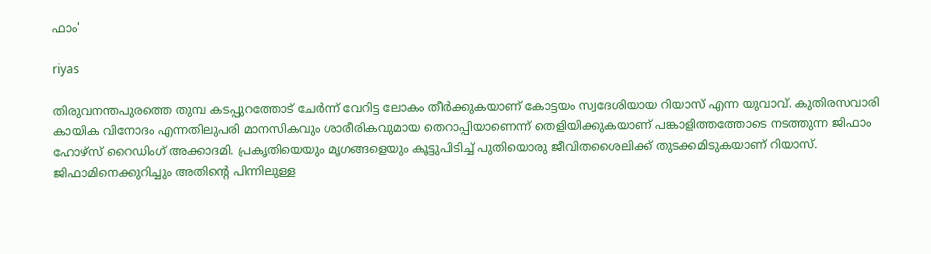ഫാം'

riyas

തിരുവനന്തപുരത്തെ തുമ്പ കടപ്പുറത്തോട് ചേർന്ന് വേറിട്ട ലോകം തീർക്കുകയാണ് കോട്ടയം സ്വദേശിയായ റിയാസ് എന്ന യുവാവ്. കുതിരസവാരി കായിക വിനോദം എന്നതിലുപരി മാനസികവും ശാരീരികവുമായ തെറാപ്പിയാണെന്ന് തെളിയിക്കുകയാണ് പങ്കാളിത്തത്തോടെ നടത്തുന്ന ജിഫാം ഹോഴ്സ് റൈഡിംഗ് അക്കാദമി. പ്രകൃതിയെയും മൃഗങ്ങളെയും കൂട്ടുപിടിച്ച് പുതിയൊരു ജീവിതശൈലിക്ക് തുടക്കമിടുകയാണ് റിയാസ്. ജിഫാമിനെക്കുറിച്ചും അതിന്റെ പിന്നിലുള്ള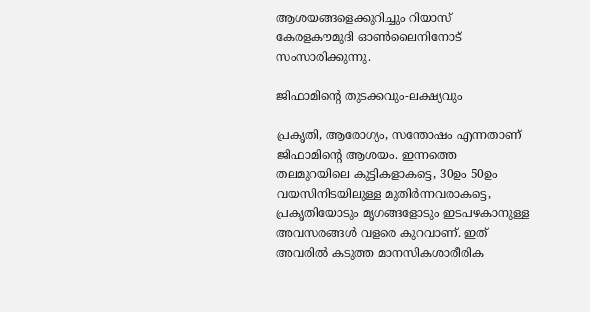ആശയങ്ങളെക്കുറിച്ചും റിയാസ് കേരളകൗമുദി ഓൺലൈനിനോട് സംസാരിക്കുന്നു.

ജിഫാമിന്റെ തുടക്കവും-ലക്ഷ്യവും

പ്രകൃതി, ആരോഗ്യം, സന്തോഷം എന്നതാണ് ജിഫാമിന്റെ ആശയം. ഇന്നത്തെ തലമുറയിലെ കുട്ടികളാകട്ടെ, 30ഉം 50ഉം വയസിനിടയിലുള്ള മുതിർന്നവരാകട്ടെ, പ്രകൃതിയോടും മൃഗങ്ങളോടും ഇടപഴകാനുള്ള അവസരങ്ങൾ വളരെ കുറവാണ്. ഇത് അവരിൽ കടുത്ത മാനസികശാരീരിക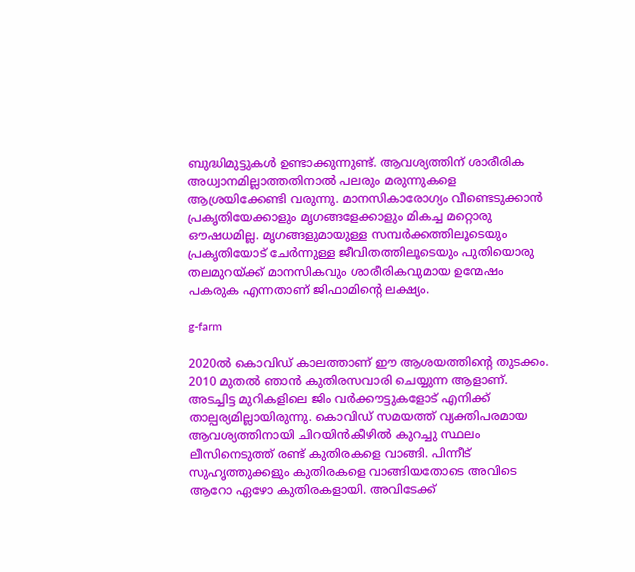ബുദ്ധിമുട്ടുകൾ ഉണ്ടാക്കുന്നുണ്ട്. ആവശ്യത്തിന് ശാരീരിക അധ്വാനമില്ലാത്തതിനാൽ പലരും മരുന്നുകളെ ആശ്രയിക്കേണ്ടി വരുന്നു. മാനസികാരോഗ്യം വീണ്ടെടുക്കാൻ പ്രകൃതിയേക്കാളും മൃഗങ്ങളേക്കാളും മികച്ച മറ്റൊരു ഔഷധമില്ല. മൃഗങ്ങളുമായുള്ള സമ്പർക്കത്തിലൂടെയും പ്രകൃതിയോട് ചേർന്നുള്ള ജീവിതത്തിലൂടെയും പുതിയൊരു തലമുറയ്ക്ക് മാനസികവും ശാരീരികവുമായ ഉന്മേഷം പകരുക എന്നതാണ് ജിഫാമിന്റെ ലക്ഷ്യം.

g-farm

2020ൽ കൊവിഡ് കാലത്താണ് ഈ ആശയത്തിന്റെ തുടക്കം. 2010 മുതൽ ഞാൻ കുതിരസവാരി ചെയ്യുന്ന ആളാണ്. അടച്ചിട്ട മുറികളിലെ ജിം വർക്കൗട്ടുകളോട് എനിക്ക് താല്പര്യമില്ലായിരുന്നു. കൊവിഡ് സമയത്ത് വ്യക്തിപരമായ ആവശ്യത്തിനായി ചിറയിൻകീഴിൽ കുറച്ചു സ്ഥലം ലീസിനെടുത്ത് രണ്ട് കുതിരകളെ വാങ്ങി. പിന്നീട് സുഹൃത്തുക്കളും കുതിരകളെ വാങ്ങിയതോടെ അവിടെ ആറോ ഏഴോ കുതിരകളായി. അവിടേക്ക്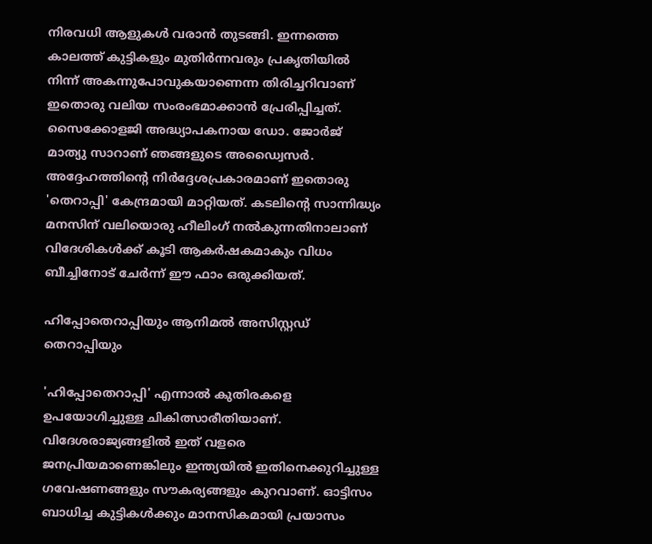നിരവധി ആളുകൾ വരാൻ തുടങ്ങി. ഇന്നത്തെ കാലത്ത് കുട്ടികളും മുതിർന്നവരും പ്രകൃതിയിൽ നിന്ന് അകന്നുപോവുകയാണെന്ന തിരിച്ചറിവാണ് ഇതൊരു വലിയ സംരംഭമാക്കാൻ പ്രേരിപ്പിച്ചത്. സൈക്കോളജി അദ്ധ്യാപകനായ ഡോ. ജോർജ് മാത്യു സാറാണ് ഞങ്ങളുടെ അഡ്വൈസർ. അദ്ദേഹത്തിന്റെ നിർദ്ദേശപ്രകാരമാണ് ഇതൊരു 'തെറാപ്പി' കേന്ദ്രമായി മാറ്റിയത്. കടലിന്റെ സാന്നിദ്ധ്യം മനസിന് വലിയൊരു ഹീലിംഗ് നൽകുന്നതിനാലാണ് വിദേശികൾക്ക് കൂടി ആകർഷകമാകും വിധം ബീച്ചിനോട് ചേർന്ന് ഈ ഫാം ഒരുക്കിയത്.

ഹിപ്പോതെറാപ്പിയും ആനിമൽ അസിസ്റ്റഡ് തെറാപ്പിയും

'ഹിപ്പോതെറാപ്പി' എന്നാൽ കുതിരകളെ ഉപയോഗിച്ചുള്ള ചികിത്സാരീതിയാണ്. വിദേശരാജ്യങ്ങളിൽ ഇത് വളരെ ജനപ്രിയമാണെങ്കിലും ഇന്ത്യയിൽ ഇതിനെക്കുറിച്ചുള്ള ഗവേഷണങ്ങളും സൗകര്യങ്ങളും കുറവാണ്. ഓട്ടിസം ബാധിച്ച കുട്ടികൾക്കും മാനസികമായി പ്രയാസം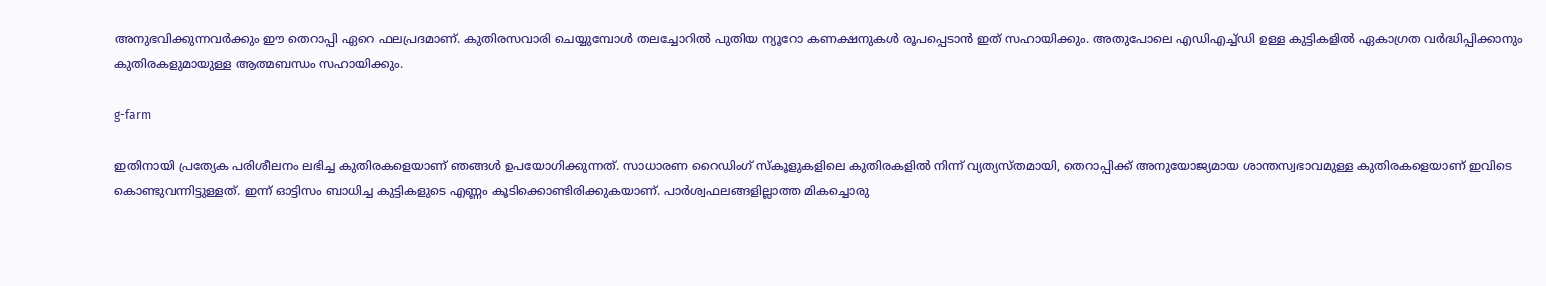അനുഭവിക്കുന്നവർക്കും ഈ തെറാപ്പി ഏറെ ഫലപ്രദമാണ്. കുതിരസവാരി ചെയ്യുമ്പോൾ തലച്ചോറിൽ പുതിയ ന്യൂറോ കണക്ഷനുകൾ രൂപപ്പെടാൻ ഇത് സഹായിക്കും. അതുപോലെ എഡിഎച്ച്ഡി ഉള്ള കുട്ടികളിൽ ഏകാഗ്രത വർദ്ധിപ്പിക്കാനും കുതിരകളുമായുള്ള ആത്മബന്ധം സഹായിക്കും.

g-farm

ഇതിനായി പ്രത്യേക പരിശീലനം ലഭിച്ച കുതിരകളെയാണ് ഞങ്ങൾ ഉപയോഗിക്കുന്നത്. സാധാരണ റൈഡിംഗ് സ്‌കൂളുകളിലെ കുതിരകളിൽ നിന്ന് വ്യത്യസ്തമായി, തെറാപ്പിക്ക് അനുയോജ്യമായ ശാന്തസ്വഭാവമുള്ള കുതിരകളെയാണ് ഇവിടെ കൊണ്ടുവന്നിട്ടുള്ളത്. ഇന്ന് ഓട്ടിസം ബാധിച്ച കുട്ടികളുടെ എണ്ണം കൂടിക്കൊണ്ടിരിക്കുകയാണ്. പാർശ്വഫലങ്ങളില്ലാത്ത മികച്ചൊരു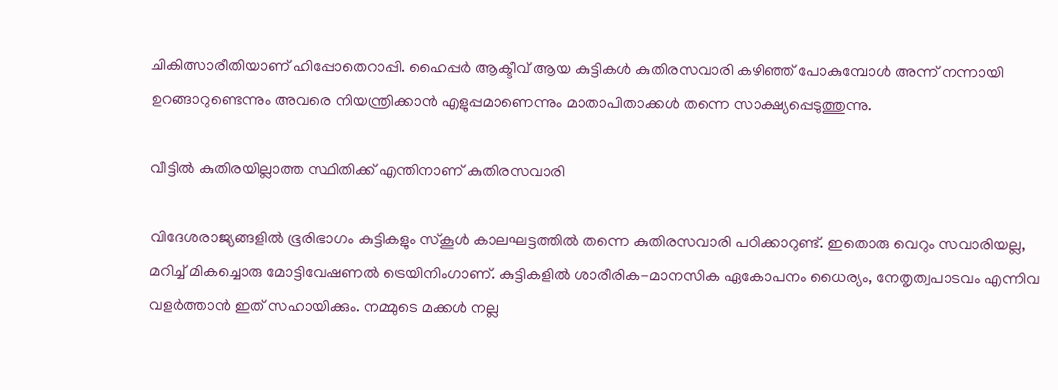ചികിത്സാരീതിയാണ് ഹിപ്പോതെറാപ്പി. ഹൈപ്പർ ആക്ടീവ് ആയ കുട്ടികൾ കുതിരസവാരി കഴിഞ്ഞ് പോകുമ്പോൾ അന്ന് നന്നായി ഉറങ്ങാറുണ്ടെന്നും അവരെ നിയന്ത്രിക്കാൻ എളുപ്പമാണെന്നും മാതാപിതാക്കൾ തന്നെ സാക്ഷ്യപ്പെടുത്തുന്നു.

വീട്ടിൽ കുതിരയില്ലാത്ത സ്ഥിതിക്ക് എന്തിനാണ് കുതിരസവാരി

വിദേശരാജ്യങ്ങളിൽ ഭൂരിഭാഗം കുട്ടികളും സ്‌കൂൾ കാലഘട്ടത്തിൽ തന്നെ കുതിരസവാരി പഠിക്കാറുണ്ട്. ഇതൊരു വെറും സവാരിയല്ല, മറിച്ച് മികച്ചൊരു മോട്ടിവേഷണൽ ട്രെയിനിംഗാണ്. കുട്ടികളിൽ ശാരീരിക-മാനസിക ഏകോപനം ധൈര്യം, നേതൃത്വപാടവം എന്നിവ വളർത്താൻ ഇത് സഹായിക്കും. നമ്മുടെ മക്കൾ നല്ല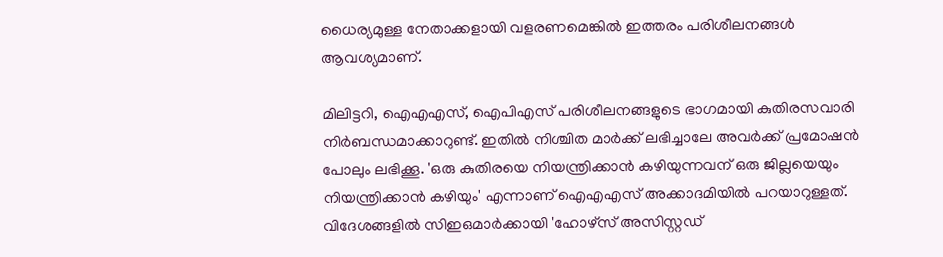ധൈര്യമുള്ള നേതാക്കളായി വളരണമെങ്കിൽ ഇത്തരം പരിശീലനങ്ങൾ ആവശ്യമാണ്.

മിലിട്ടറി, ഐഎഎസ്, ഐപിഎസ് പരിശീലനങ്ങളുടെ ഭാഗമായി കുതിരസവാരി നിർബന്ധമാക്കാറുണ്ട്. ഇതിൽ നിശ്ചിത മാർക്ക് ലഭിച്ചാലേ അവർക്ക് പ്രമോഷൻ പോലും ലഭിക്കൂ. 'ഒരു കുതിരയെ നിയന്ത്രിക്കാൻ കഴിയുന്നവന് ഒരു ജില്ലയെയും നിയന്ത്രിക്കാൻ കഴിയും' എന്നാണ് ഐഎഎസ് അക്കാദമിയിൽ പറയാറുള്ളത്. വിദേശങ്ങളിൽ സിഇഒമാർക്കായി 'ഹോഴ്സ് അസിസ്റ്റഡ്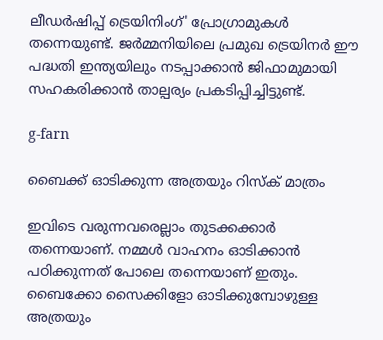ലീഡർഷിപ്പ് ട്രെയിനിംഗ്' പ്രോഗ്രാമുകൾ തന്നെയുണ്ട്. ജർമ്മനിയിലെ പ്രമുഖ ട്രെയിനർ ഈ പദ്ധതി ഇന്ത്യയിലും നടപ്പാക്കാൻ ജിഫാമുമായി സഹകരിക്കാൻ താല്പര്യം പ്രകടിപ്പിച്ചിട്ടുണ്ട്.

g-farn

ബൈക്ക് ഓടിക്കുന്ന അത്രയും റിസ്‌ക് മാത്രം

ഇവിടെ വരുന്നവരെല്ലാം തുടക്കക്കാർ തന്നെയാണ്. നമ്മൾ വാഹനം ഓടിക്കാൻ പഠിക്കുന്നത് പോലെ തന്നെയാണ് ഇതും. ബൈക്കോ സൈക്കിളോ ഓടിക്കുമ്പോഴുള്ള അത്രയും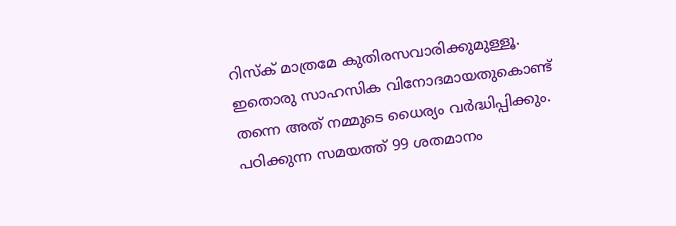റിസ്‌ക് മാത്രമേ കുതിരസവാരിക്കുമുള്ളൂ. ഇതൊരു സാഹസിക വിനോദമായതുകൊണ്ട് തന്നെ അത് നമ്മുടെ ധൈര്യം വർദ്ധിപ്പിക്കും. പഠിക്കുന്ന സമയത്ത് 99 ശതമാനം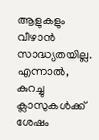ആളുകളും വീഴാൻ സാദ്ധ്യതയില്ല. എന്നാൽ, കുറച്ചു ക്ലാസുകൾക്ക് ശേഷം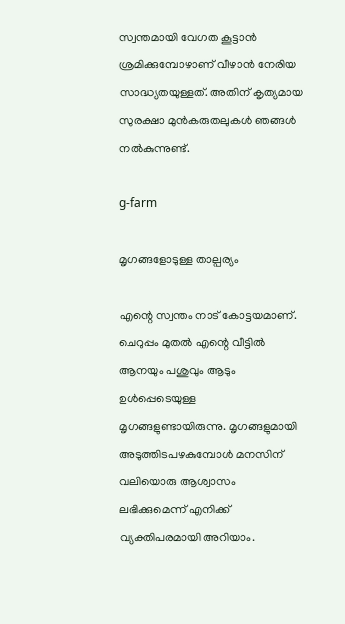സ്വന്തമായി വേഗത കൂട്ടാൻ ശ്രമിക്കുമ്പോഴാണ് വീഴാൻ നേരിയ സാദ്ധ്യതയുള്ളത്. അതിന് കൃത്യമായ സുരക്ഷാ മുൻകരുതലുകൾ ഞങ്ങൾ നൽകുന്നുണ്ട്.

g-farm

മൃഗങ്ങളോടുള്ള താല്പര്യം

എന്റെ സ്വന്തം നാട് കോട്ടയമാണ്. ചെറുപ്പം മുതൽ എന്റെ വീട്ടിൽ ആനയും പശുവും ആടും ഉൾപ്പെടെയുള്ള മൃഗങ്ങളുണ്ടായിരുന്നു. മൃഗങ്ങളുമായി അടുത്തിടപഴകുമ്പോൾ മനസിന് വലിയൊരു ആശ്വാസം ലഭിക്കുമെന്ന് എനിക്ക് വ്യക്തിപരമായി അറിയാം.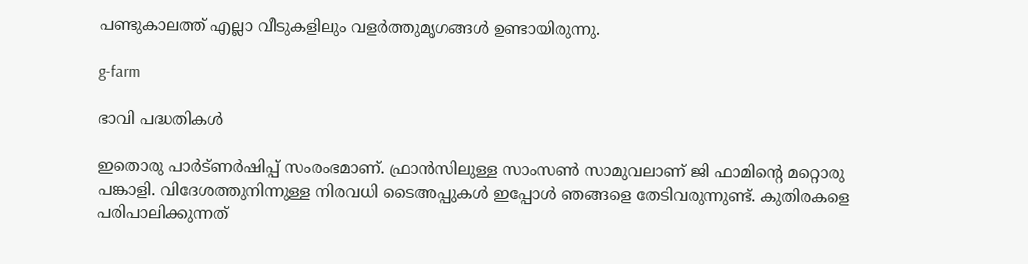പണ്ടുകാലത്ത് എല്ലാ വീടുകളിലും വളർത്തുമൃഗങ്ങൾ ഉണ്ടായിരുന്നു.

g-farm

ഭാവി പദ്ധതികൾ

ഇതൊരു പാർട്ണർഷിപ്പ് സംരംഭമാണ്. ഫ്രാൻസിലുള്ള സാംസൺ സാമുവലാണ് ജി ഫാമിന്റെ മറ്റൊരു പങ്കാളി. വിദേശത്തുനിന്നുള്ള നിരവധി ടൈഅപ്പുകൾ ഇപ്പോൾ ഞങ്ങളെ തേടിവരുന്നുണ്ട്. കുതിരകളെ പരിപാലിക്കുന്നത്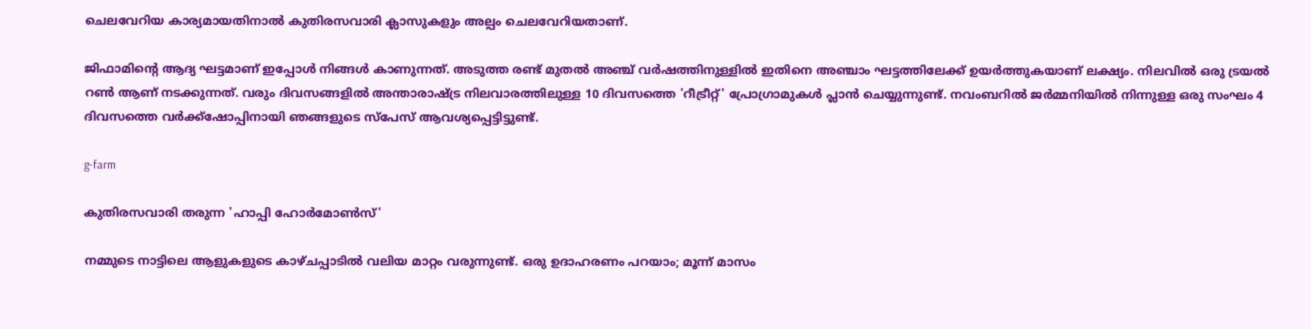ചെലവേറിയ കാര്യമായതിനാൽ കുതിരസവാരി ക്ലാസുകളും അല്പം ചെലവേറിയതാണ്.

ജിഫാമിന്റെ ആദ്യ ഘട്ടമാണ് ഇപ്പോൾ നിങ്ങൾ കാണുന്നത്. അടുത്ത രണ്ട് മുതൽ അഞ്ച് വർഷത്തിനുള്ളിൽ ഇതിനെ അഞ്ചാം ഘട്ടത്തിലേക്ക് ഉയർത്തുകയാണ് ലക്ഷ്യം. നിലവിൽ ഒരു ട്രയൽ റൺ ആണ് നടക്കുന്നത്. വരും ദിവസങ്ങളിൽ അന്താരാഷ്ട്ര നിലവാരത്തിലുള്ള 10 ദിവസത്തെ 'റീട്രീറ്റ്' പ്രോഗ്രാമുകൾ പ്ലാൻ ചെയ്യുന്നുണ്ട്. നവംബറിൽ ജർമ്മനിയിൽ നിന്നുള്ള ഒരു സംഘം 4 ദിവസത്തെ വർക്ക്‌ഷോപ്പിനായി ഞങ്ങളുടെ സ്‌പേസ് ആവശ്യപ്പെട്ടിട്ടുണ്ട്.

g-farm

കുതിരസവാരി തരുന്ന 'ഹാപ്പി ഹോർമോൺസ്'

നമ്മുടെ നാട്ടിലെ ആളുകളുടെ കാഴ്ചപ്പാടിൽ വലിയ മാറ്റം വരുന്നുണ്ട്. ഒരു ഉദാഹരണം പറയാം; മൂന്ന് മാസം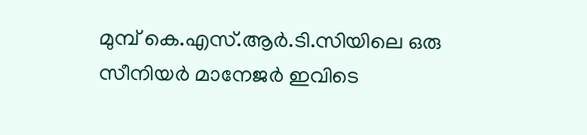മുമ്പ് കെ.എസ്.ആർ.ടി.സിയിലെ ഒരു സീനിയർ മാനേജർ ഇവിടെ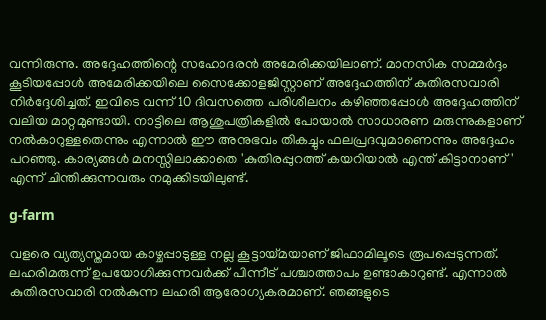വന്നിരുന്നു. അദ്ദേഹത്തിന്റെ സഹോദരൻ അമേരിക്കയിലാണ്. മാനസിക സമ്മർദ്ദം കൂടിയപ്പോൾ അമേരിക്കയിലെ സൈക്കോളജിസ്റ്റാണ് അദ്ദേഹത്തിന് കുതിരസവാരി നിർദ്ദേശിച്ചത്. ഇവിടെ വന്ന് 10 ദിവസത്തെ പരിശീലനം കഴിഞ്ഞപ്പോൾ അദ്ദേഹത്തിന് വലിയ മാറ്റമുണ്ടായി. നാട്ടിലെ ആശുപത്രികളിൽ പോയാൽ സാധാരണ മരുന്നുകളാണ് നൽകാറുള്ളതെന്നും എന്നാൽ ഈ അനുഭവം തികച്ചും ഫലപ്രദവുമാണെന്നും അദ്ദേഹം പറഞ്ഞു. കാര്യങ്ങൾ മനസ്സിലാക്കാതെ 'കുതിരപ്പുറത്ത് കയറിയാൽ എന്ത് കിട്ടാനാണ്' എന്ന് ചിന്തിക്കുന്നവരും നമുക്കിടയിലുണ്ട്.

g-farm

വളരെ വ്യത്യസ്തമായ കാഴ്ചപ്പാടുള്ള നല്ല കൂട്ടായ്മയാണ് ജിഫാമിലൂടെ രൂപപ്പെടുന്നത്. ലഹരിമരുന്ന് ഉപയോഗിക്കുന്നവർക്ക് പിന്നീട് പശ്ചാത്താപം ഉണ്ടാകാറുണ്ട്. എന്നാൽ കുതിരസവാരി നൽകുന്ന ലഹരി ആരോഗ്യകരമാണ്. ഞങ്ങളുടെ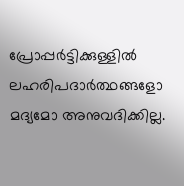പ്രോപ്പർട്ടിക്കുള്ളിൽ ലഹരിപദാർത്ഥങ്ങളോ മദ്യമോ അനുവദിക്കില്ല.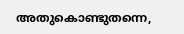അതുകൊണ്ടുതന്നെ,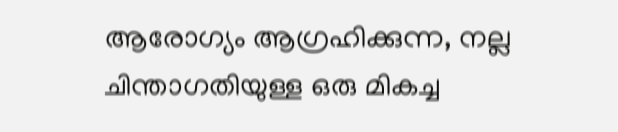ആരോഗ്യം ആഗ്രഹിക്കുന്ന, നല്ല ചിന്താഗതിയുള്ള ഒരു മികച്ച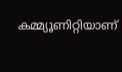കമ്മ്യൂണിറ്റിയാണ്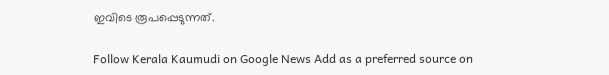ഇവിടെ രൂപപ്പെടുന്നത്.

Follow Kerala Kaumudi on Google News Add as a preferred source on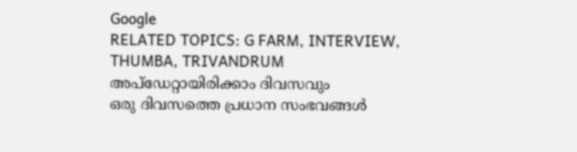Google
RELATED TOPICS: G FARM, INTERVIEW, THUMBA, TRIVANDRUM
അപ്ഡേറ്റായിരിക്കാം ദിവസവും
ഒരു ദിവസത്തെ പ്രധാന സംഭവങ്ങൾ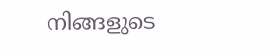നിങ്ങളുടെ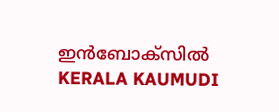ഇൻബോക്സിൽ
KERALA KAUMUDI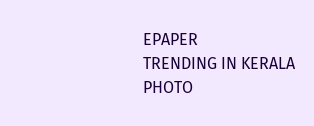EPAPER
TRENDING IN KERALA
PHOTO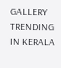GALLERY
TRENDING IN KERALA